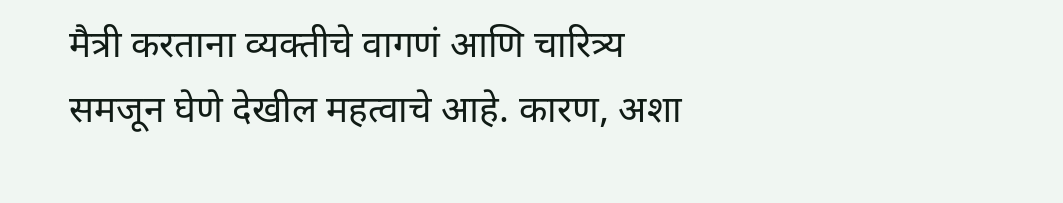मैत्री करताना व्यक्तीचे वागणं आणि चारित्र्य समजून घेणे देखील महत्वाचे आहे. कारण, अशा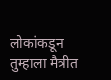लोकांकडून तुम्हाला मैत्रीत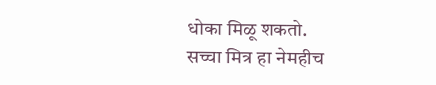धोका मिळू शकतो.
सच्चा मित्र हा नेमहीच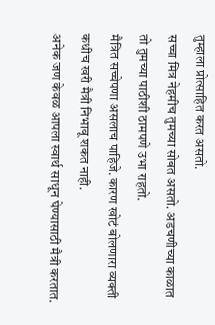तुम्हाला प्रोत्साहित करत असतो.
सच्चा मित्र नेहमीच तुमच्या सोबत असतो. अडचणीच्या काळात तो तुमच्या पाठीशी ठामपणे उभा राहतो.
मैत्रित सच्चेपणा असलाच पाहिजे. कारण खोटं बोलणारा व्यक्ती कधीच खरी मैत्री निभावू शकत नाही.
अनेक जण केवळ आपला स्वार्थ साधून घेण्यासाठी मैत्री करतात.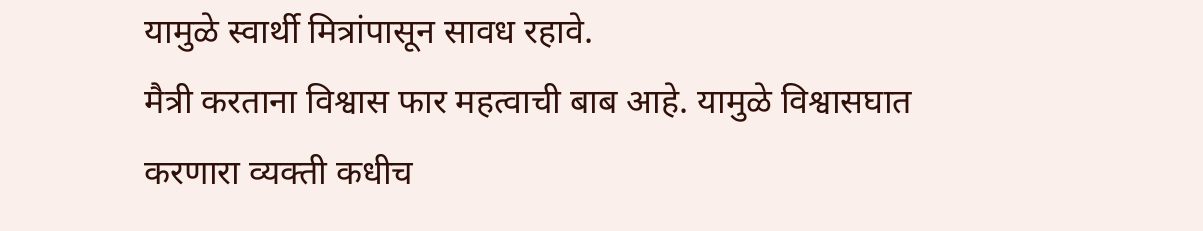यामुळे स्वार्थी मित्रांपासून सावध रहावे.
मैत्री करताना विश्वास फार महत्वाची बाब आहे. यामुळे विश्वासघात करणारा व्यक्ती कधीच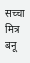सच्चा मित्र बनू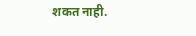शकत नाही.